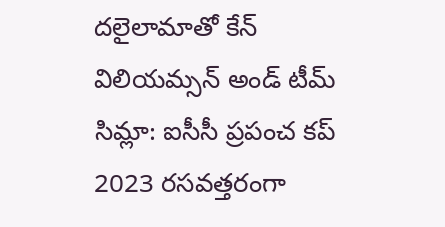దలైలామాతో కేన్ విలియమ్సన్ అండ్ టీమ్
సిమ్లా: ఐసీసీ ప్రపంచ కప్ 2023 రసవత్తరంగా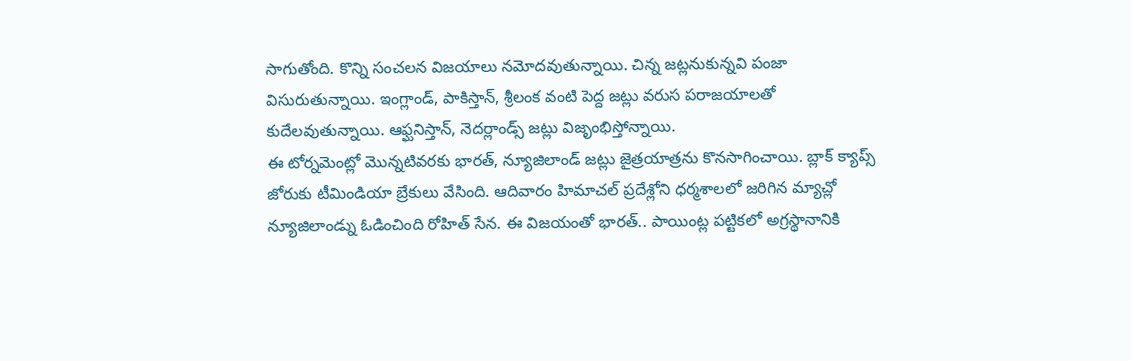సాగుతోంది. కొన్ని సంచలన విజయాలు నమోదవుతున్నాయి. చిన్న జట్లనుకున్నవి పంజా విసురుతున్నాయి. ఇంగ్లాండ్, పాకిస్తాన్, శ్రీలంక వంటి పెద్ద జట్లు వరుస పరాజయాలతో కుదేలవుతున్నాయి. ఆఫ్ఘనిస్తాన్, నెదర్లాండ్స్ జట్లు విజృంభిస్తోన్నాయి.
ఈ టోర్నమెంట్లో మొన్నటివరకు భారత్, న్యూజిలాండ్ జట్లు జైత్రయాత్రను కొనసాగించాయి. బ్లాక్ క్యాప్స్ జోరుకు టీమిండియా బ్రేకులు వేసింది. ఆదివారం హిమాచల్ ప్రదేశ్లోని ధర్మశాలలో జరిగిన మ్యాచ్లో న్యూజిలాండ్ను ఓడించింది రోహిత్ సేన. ఈ విజయంతో భారత్.. పాయింట్ల పట్టికలో అగ్రస్థానానికి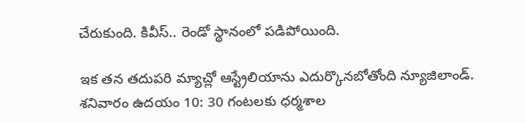చేరుకుంది. కివీస్.. రెండో స్థానంలో పడిపోయింది.

ఇక తన తదుపరి మ్యాచ్లో ఆస్ట్రేలియాను ఎదుర్కొనబోతోంది న్యూజిలాండ్. శనివారం ఉదయం 10: 30 గంటలకు ధర్మశాల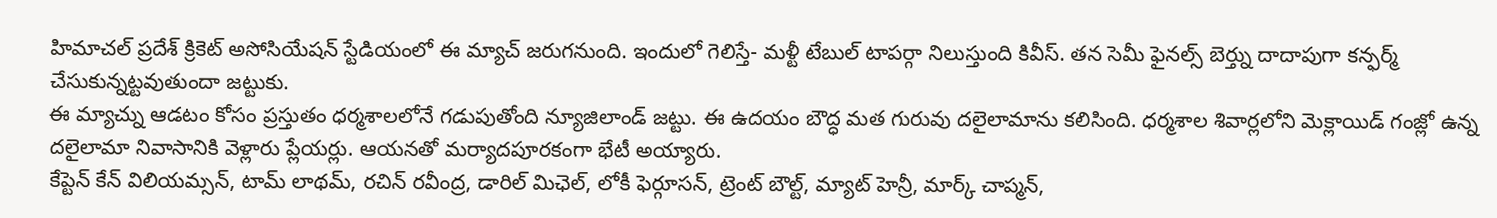హిమాచల్ ప్రదేశ్ క్రికెట్ అసోసియేషన్ స్టేడియంలో ఈ మ్యాచ్ జరుగనుంది. ఇందులో గెలిస్తే- మళ్టీ టేబుల్ టాపర్గా నిలుస్తుంది కివీస్. తన సెమీ ఫైనల్స్ బెర్త్ను దాదాపుగా కన్ఫర్మ్ చేసుకున్నట్టవుతుందా జట్టుకు.
ఈ మ్యాచ్ను ఆడటం కోసం ప్రస్తుతం ధర్మశాలలోనే గడుపుతోంది న్యూజిలాండ్ జట్టు. ఈ ఉదయం బౌద్ధ మత గురువు దలైలామాను కలిసింది. ధర్మశాల శివార్లలోని మెక్లాయిడ్ గంజ్లో ఉన్న దలైలామా నివాసానికి వెళ్లారు ప్లేయర్లు. ఆయనతో మర్యాదపూరకంగా భేటీ అయ్యారు.
కేప్టెన్ కేన్ విలియమ్సన్, టామ్ లాథమ్, రచిన్ రవీంద్ర, డారిల్ మిఛెల్, లోకీ ఫెర్గూసన్, ట్రెంట్ బౌల్ట్, మ్యాట్ హెన్రీ, మార్క్ చాప్మన్,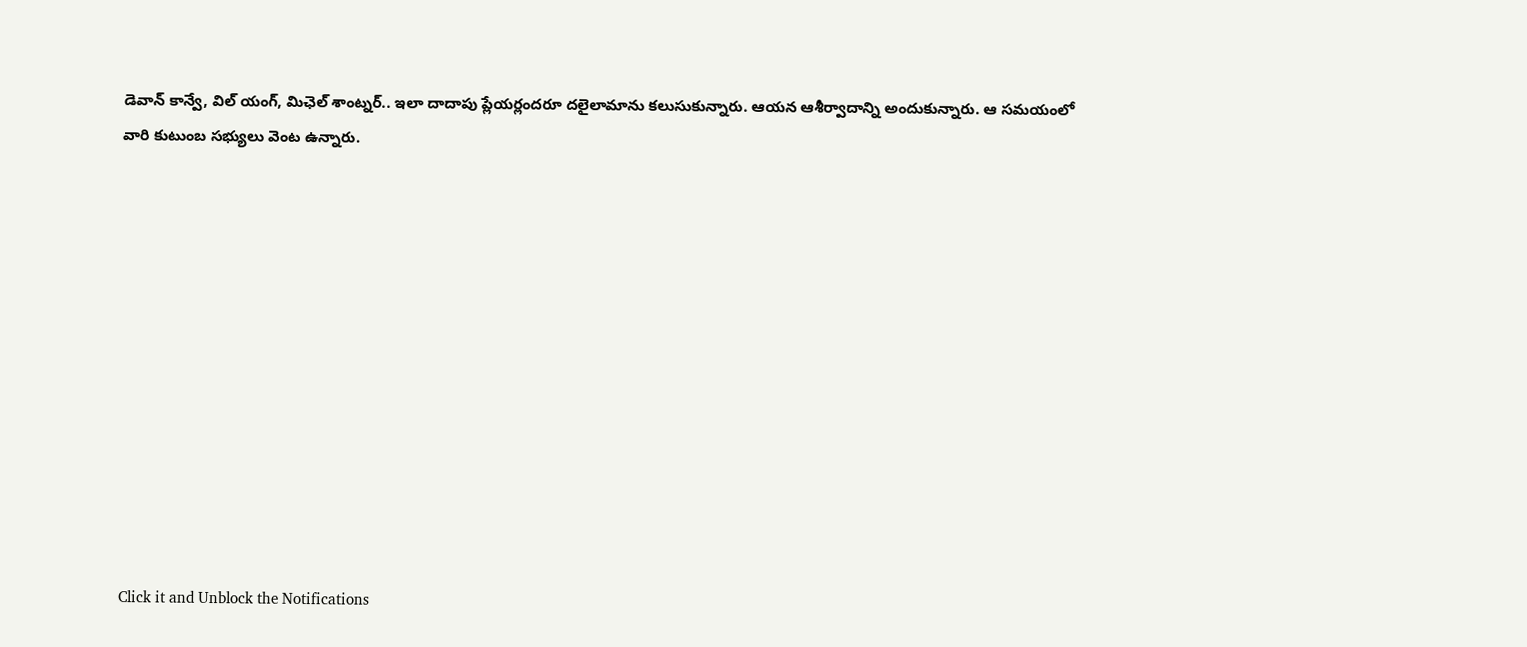డెవాన్ కాన్వే, విల్ యంగ్, మిఛెల్ శాంట్నర్.. ఇలా దాదాపు ప్లేయర్లందరూ దలైలామాను కలుసుకున్నారు. ఆయన ఆశీర్వాదాన్ని అందుకున్నారు. ఆ సమయంలో వారి కుటుంబ సభ్యులు వెంట ఉన్నారు.












Click it and Unblock the Notifications